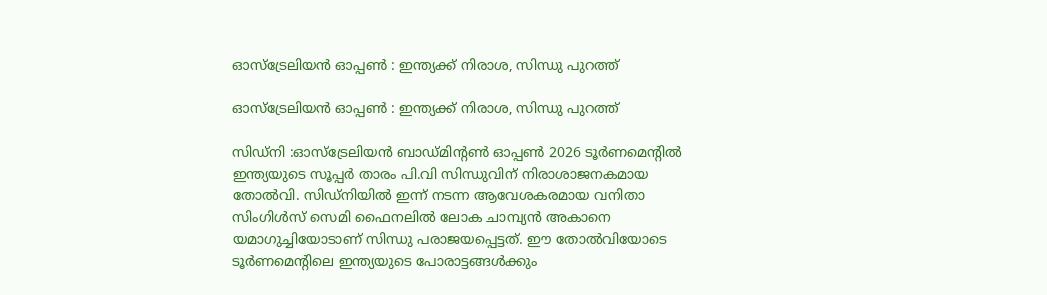ഓസ്‌ട്രേലിയൻ ഓപ്പൺ : ഇന്ത്യക്ക് നിരാശ, സിന്ധു പുറത്ത്

ഓസ്‌ട്രേലിയൻ ഓപ്പൺ : ഇന്ത്യക്ക് നിരാശ, സിന്ധു പുറത്ത്

സിഡ്‌നി :ഓസ്‌ട്രേലിയൻ ബാഡ്‌മിന്‍റണ്‍ ഓപ്പൺ 2026 ടൂർണമെന്‍റില്‍ ഇന്ത്യയുടെ സൂപ്പർ താരം പി.വി സിന്ധുവിന് നിരാശാജനകമായ തോൽവി. സിഡ്‌നിയില്‍ ഇന്ന് നടന്ന ആവേശകരമായ വനിതാ സിംഗിൾസ് സെമി ഫൈനലിൽ ലോക ചാമ്പ്യൻ അകാനെ യമാഗുച്ചിയോടാണ് സിന്ധു പരാജയപ്പെട്ടത്. ഈ തോൽവിയോടെ ടൂർണമെന്‍റിലെ ഇന്ത്യയുടെ പോരാട്ടങ്ങൾക്കും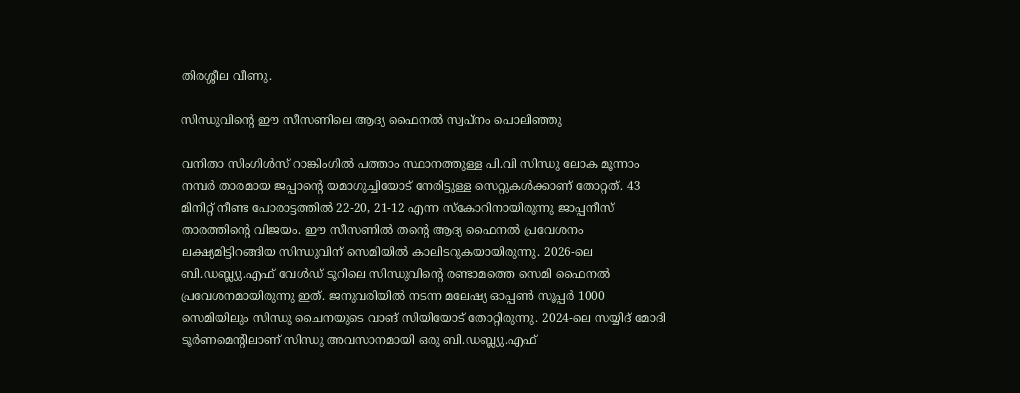തിരശ്ശീല വീണു.

സിന്ധുവിന്‍റെ ഈ സീസണിലെ ആദ്യ ഫൈനൽ സ്വപ്‌നം പൊലിഞ്ഞു

വനിതാ സിംഗിൾസ് റാങ്കിംഗിൽ പത്താം സ്ഥാനത്തുള്ള പി.വി സിന്ധു ലോക മൂന്നാം നമ്പർ താരമായ ജപ്പാന്‍റെ യമാഗുച്ചിയോട് നേരിട്ടുള്ള സെറ്റുകൾക്കാണ് തോറ്റത്. 43 മിനിറ്റ് നീണ്ട പോരാട്ടത്തിൽ 22-20, 21-12 എന്ന സ്കോറിനായിരുന്നു ജാപ്പനീസ് താരത്തിന്‍റെ വിജയം. ഈ സീസണിൽ തന്‍റെ ആദ്യ ഫൈനൽ പ്രവേശനം ലക്ഷ്യമിട്ടിറങ്ങിയ സിന്ധുവിന് സെമിയിൽ കാലിടറുകയായിരുന്നു. 2026-ലെ ബി.ഡബ്ല്യു.എഫ് വേൾഡ് ടൂറിലെ സിന്ധുവിന്‍റെ രണ്ടാമത്തെ സെമി ഫൈനൽ പ്രവേശനമായിരുന്നു ഇത്. ജനുവരിയിൽ നടന്ന മലേഷ്യ ഓപ്പൺ സൂപ്പർ 1000 സെമിയിലും സിന്ധു ചൈനയുടെ വാങ് സിയിയോട് തോറ്റിരുന്നു. 2024-ലെ സയ്യിദ് മോദി ടൂർണമെന്‍റിലാണ് സിന്ധു അവസാനമായി ഒരു ബി.ഡബ്ല്യു.എഫ്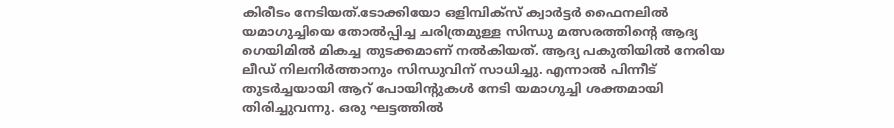കിരീടം നേടിയത്.ടോക്കിയോ ഒളിമ്പിക്‌സ് ക്വാർട്ടർ ഫൈനലിൽ യമാഗുച്ചിയെ തോൽപ്പിച്ച ചരിത്രമുള്ള സിന്ധു മത്സരത്തിന്‍റെ ആദ്യ ഗെയിമിൽ മികച്ച തുടക്കമാണ് നൽകിയത്. ആദ്യ പകുതിയിൽ നേരിയ ലീഡ് നിലനിർത്താനും സിന്ധുവിന് സാധിച്ചു. എന്നാൽ പിന്നീട് തുടർച്ചയായി ആറ് പോയിന്‍റുകള്‍ നേടി യമാഗുച്ചി ശക്തമായി തിരിച്ചുവന്നു. ഒരു ഘട്ടത്തിൽ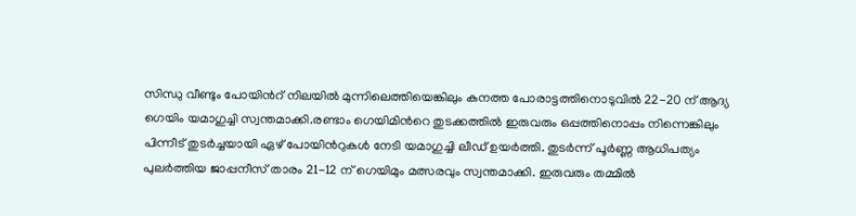സിന്ധു വീണ്ടും പോയിന്‍റ് നിലയിൽ മുന്നിലെത്തിയെങ്കിലും കനത്ത പോരാട്ടത്തിനൊടുവിൽ 22-20 ന് ആദ്യ ഗെയിം യമാഗുച്ചി സ്വന്തമാക്കി.രണ്ടാം ഗെയിമിന്‍റെ തുടക്കത്തിൽ ഇരുവരും ഒപ്പത്തിനൊപ്പം നിന്നെങ്കിലും പിന്നീട് തുടർച്ചയായി ഏഴ് പോയിന്‍റുകള്‍ നേടി യമാഗുച്ചി ലീഡ് ഉയർത്തി. തുടർന്ന് പൂർണ്ണ ആധിപത്യം പുലർത്തിയ ജാപ്പനീസ് താരം 21-12 ന് ഗെയിമും മത്സരവും സ്വന്തമാക്കി. ഇരുവരും തമ്മിൽ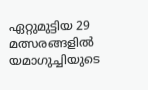ഏറ്റുമുട്ടിയ 29 മത്സരങ്ങളിൽ യമാഗുച്ചിയുടെ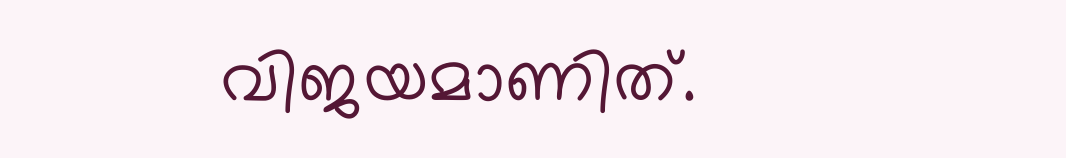വിജയമാണിത്.